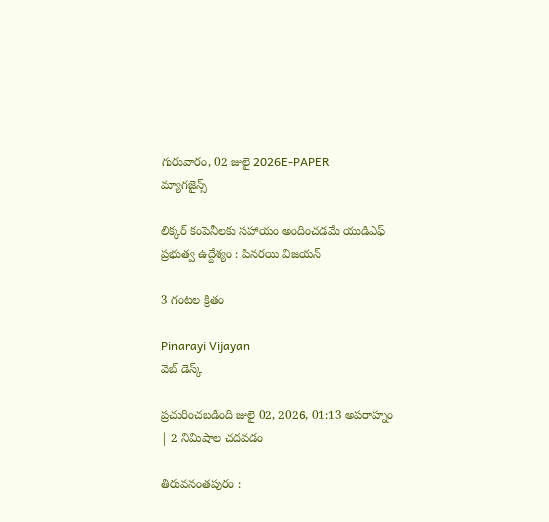గురువారం, 02 జులై 2026E-PAPER
మ్యాగజైన్స్

లిక్కర్‌ కంపెనీలకు సహాయం అందించడమే యుడిఎఫ్‌ ప్రభుత్వ ఉద్దేశ్యం : పినరయి విజయన్‌

3 గంటల క్రితం

Pinarayi Vijayan
వెబ్ డెస్క్

ప్రచురించబడింది జులై 02, 2026, 01:13 అపరాహ్నం | 2 నిమిషాల చదవడం

తిరువనంతపురం :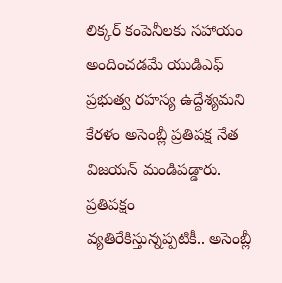లిక్కర్‌ కంపెనీలకు సహాయం అందించడమే యుడిఎఫ్‌ ప్రభుత్వ రహస్య ఉద్దేశ్యమని కేరళం అసెంబ్లీ ప్రతిపక్ష‍ నేత విజయన్‌ మండిపడ్డారు. ప్రతిపక్ష‍ం వ్యతిరేకిస్తున్నప్పటికీ.. అసెంబ్లీ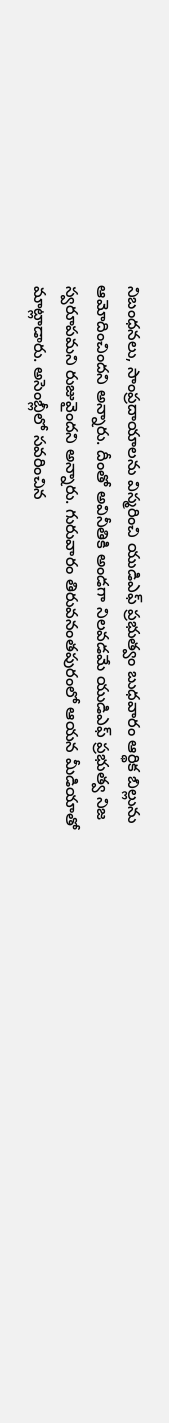నిబంధనలు, సాంప్రదాయాలను విస్మరించి యుడిఎఫ్‌ ప్రభుత్వం బుధవారం ఆర్థిక బిల్లును ఆమోదించిందని అన్నారు. దీంతో అవినీతికి అండగా నిలవడమే యుడిఎఫ్‌ ప్రభుత్వ నిజ స్వరూపమని రుజువైందని అన్నారు. గురువారం తిరువనంతపురంలో ఆయన మీడియాతో మాట్లాడారు. అసెంబ్లీలో సవరించిన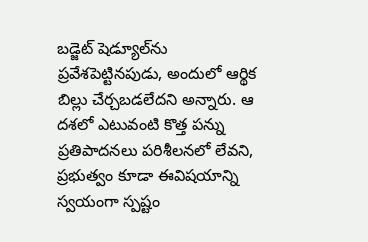బడ్జెట్‌ షెడ్యూల్‌ను ప్రవేశపెట్టినపుడు, అందులో ఆర్థిక బిల్లు చేర్చబడలేదని అన్నారు. ఆ దశలో ఎటువంటి కొత్త పన్ను ప్రతిపాదనలు పరిశీలనలో లేవని, ప్రభుత్వం కూడా ఈవిషయాన్ని స్వయంగా స్పష్టం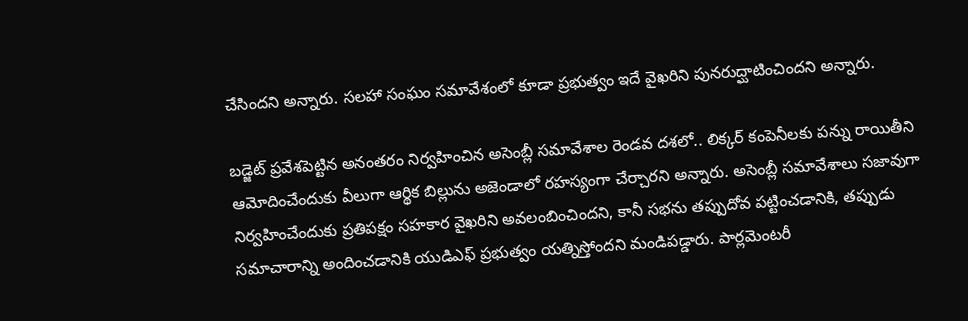చేసిందని అన్నారు. సలహా సంఘం సమావేశంలో కూడా ప్రభుత్వం ఇదే వైఖరిని పునరుద్ఘాటించిందని అన్నారు.

బడ్జెట్‌ ప్రవేశపెట్టిన అనంతరం నిర్వహించిన అసెంబ్లీ సమావేశాల రెండవ దశలో.. లిక్కర్‌ కంపెనీలకు పన్ను రాయితీని ఆమోదించేందుకు వీలుగా ఆర్థిక బిల్లును అజెండాలో రహస్యంగా చేర్చారని అన్నారు. అసెంబ్లీ సమావేశాలు సజావుగా నిర్వహించేందుకు ప్రతిపక్ష‍ం సహకార వైఖరిని అవలంబించిందని, కానీ సభను తప్పుదోవ పట్టించడానికి, తప్పుడు సమాచారాన్ని అందించడానికి యుడిఎఫ్‌ ప్రభుత్వం యత్నిస్తోందని మండిపడ్డారు. పార్లమెంటరీ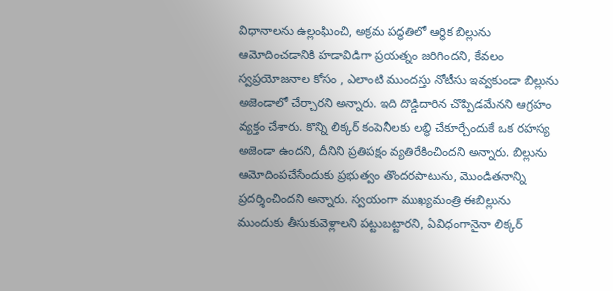విధానాలను ఉల్లంఘించి, అక్రమ పద్ధతిలో ఆర్థిక బిల్లును ఆమోదించడానికి హడావిడిగా ప్రయత్నం జరిగిందని, కేవలం స్వప్రయోజనాల కోసం , ఎలాంటి ముందస్తు నోటీసు ఇవ్వకుండా బిల్లును అజెండాలో చేర్చారని అన్నారు. ఇది దొడ్డిదారిన చొప్పిడమేనని ఆగ్రహం వ్యక్తం చేశారు. కొన్ని లిక్కర్‌ కంపెనీలకు లబ్థి చేకూర్చేందుకే ఒక రహస్య అజెండా ఉందని, దీనిని ప్రతిపక్ష‍ం వ్యతిరేకించిందని అన్నారు. బిల్లును ఆమోదింపచేసేందుకు ప్రభుత్వం తొందరపాటును, మొండితనాన్ని ప్రదర్శించిందని అన్నారు. స్వయంగా ముఖ్యమంత్రి ఈబిల్లును ముందుకు తీసుకువెళ్లాలని పట్టుబట్టారని, ఏవిధంగానైనా లిక్కర్‌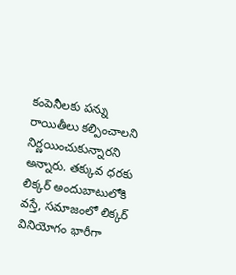కంపెనీలకు పన్ను రాయితీలు కల్పించాలని నిర్ణయించుకున్నారని అన్నారు. తక్కువ ధరకు లిక్కర్‌ అందుబాటులోకి వస్తే, సమాజంలో లిక్కర్‌ వినియోగం భారీగా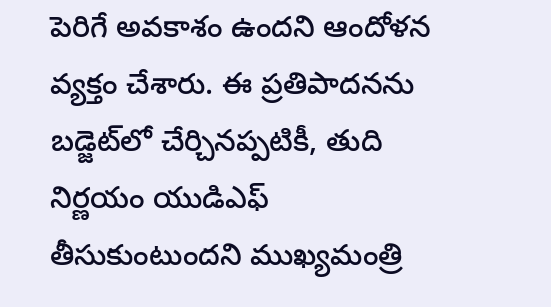పెరిగే అవకాశం ఉందని ఆందోళన వ్యక్తం చేశారు. ఈ ప్రతిపాదనను బడ్జెట్‌లో చేర్చినప్పటికీ, తుది నిర్ణయం యుడిఎఫ్‌ తీసుకుంటుందని ముఖ్యమంత్రి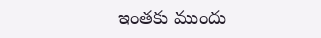ఇంతకు ముందు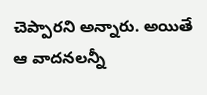చెప్పారని అన్నారు. అయితే ఆ వాదనలన్నీ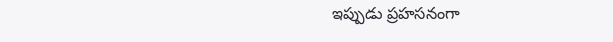ఇప్పుడు ప్రహసనంగా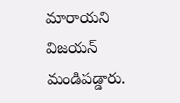మారాయని విజయన్‌ మండిపడ్డారు.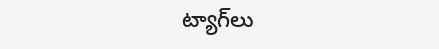ట్యాగ్‌లు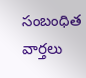సంబంధిత వార్తలు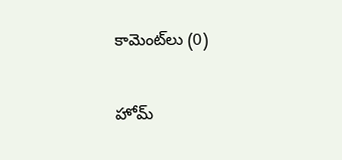కామెంట్‌లు (0)

హోమ్